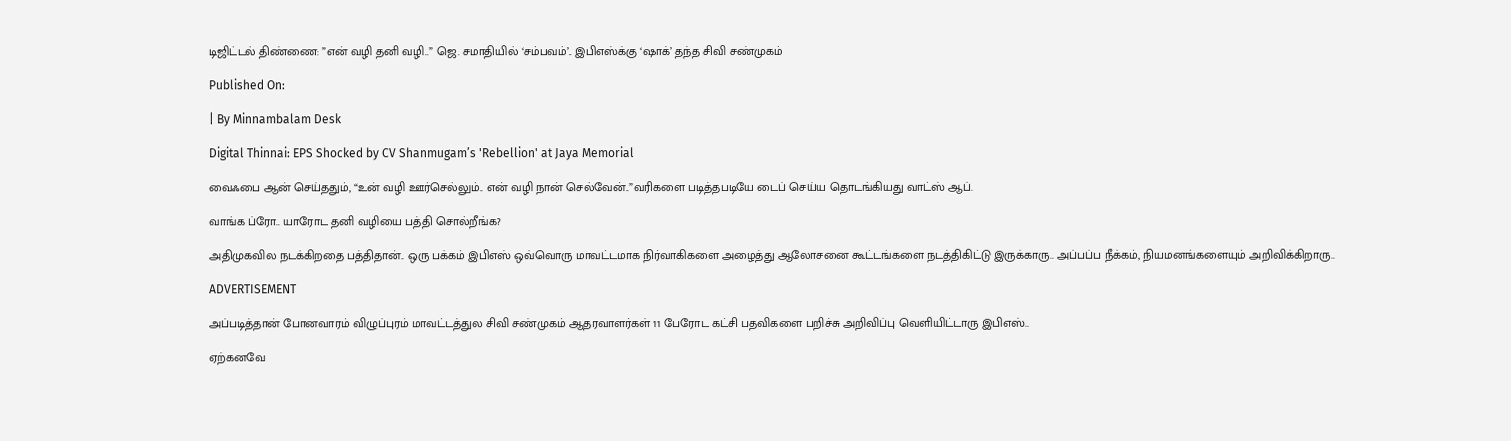டிஜிட்டல் திண்ணை: ”என் வழி தனி வழி..” ஜெ. சமாதியில் ‘சம்பவம்’.. இபிஎஸ்க்கு ‘ஷாக்’ தந்த சிவி சண்முகம்

Published On:

| By Minnambalam Desk

Digital Thinnai: EPS Shocked by CV Shanmugam’s 'Rebellion' at Jaya Memorial

வைஃபை ஆன் செய்ததும், “உன் வழி ஊர்செல்லும்.. என் வழி நான் செல்வேன்..”வரிகளை படித்தபடியே டைப் செய்ய தொடங்கியது வாட்ஸ் ஆப்.

வாங்க ப்ரோ.. யாரோட தனி வழியை பத்தி சொல்றீங்க?

அதிமுகவில நடக்கிறதை பத்திதான்.. ஒரு பக்கம் இபிஎஸ் ஒவ்வொரு மாவட்டமாக நிர்வாகிகளை அழைத்து ஆலோசனை கூட்டங்களை நடத்திகிட்டு இருக்காரு.. அப்பப்ப நீக்கம், நியமனங்களையும் அறிவிக்கிறாரு..

ADVERTISEMENT

அப்படித்தான் போனவாரம் விழுப்புரம் மாவட்டத்துல சிவி சண்முகம் ஆதரவாளர்கள் 11 பேரோட கட்சி பதவிகளை பறிச்சு அறிவிப்பு வெளியிட்டாரு இபிஎஸ்..

ஏற்கனவே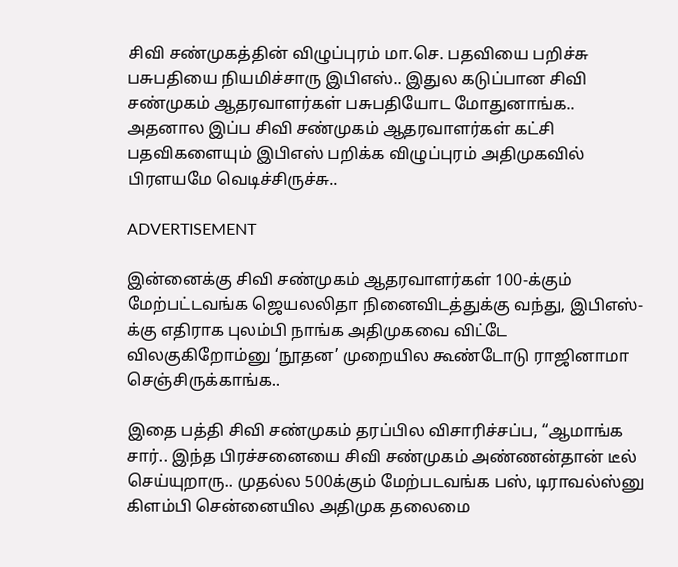சிவி சண்முகத்தின் விழுப்புரம் மா.செ. பதவியை பறிச்சு பசுபதியை நியமிச்சாரு இபிஎஸ்.. இதுல கடுப்பான சிவி சண்முகம் ஆதரவாளர்கள் பசுபதியோட மோதுனாங்க.. அதனால இப்ப சிவி சண்முகம் ஆதரவாளர்கள் கட்சி பதவிகளையும் இபிஎஸ் பறிக்க விழுப்புரம் அதிமுகவில் பிரளயமே வெடிச்சிருச்சு..

ADVERTISEMENT

இன்னைக்கு சிவி சண்முகம் ஆதரவாளர்கள் 100-க்கும் மேற்பட்டவங்க ஜெயலலிதா நினைவிடத்துக்கு வந்து, இபிஎஸ்-க்கு எதிராக புலம்பி நாங்க அதிமுகவை விட்டே விலகுகிறோம்னு ‘நூதன’ முறையில கூண்டோடு ராஜினாமா செஞ்சிருக்காங்க..

இதை பத்தி சிவி சண்முகம் தரப்பில விசாரிச்சப்ப, “ஆமாங்க சார்.. இந்த பிரச்சனையை சிவி சண்முகம் அண்ணன்தான் டீல் செய்யுறாரு.. முதல்ல 500க்கும் மேற்படவங்க பஸ், டிராவல்ஸ்னு கிளம்பி சென்னையில அதிமுக தலைமை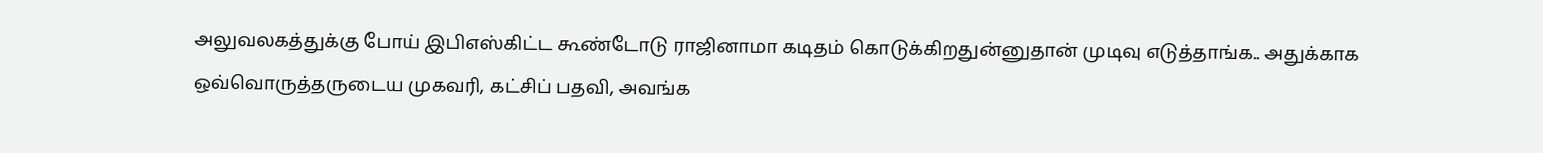அலுவலகத்துக்கு போய் இபிஎஸ்கிட்ட கூண்டோடு ராஜினாமா கடிதம் கொடுக்கிறதுன்னுதான் முடிவு எடுத்தாங்க.. அதுக்காக ஒவ்வொருத்தருடைய முகவரி, கட்சிப் பதவி, அவங்க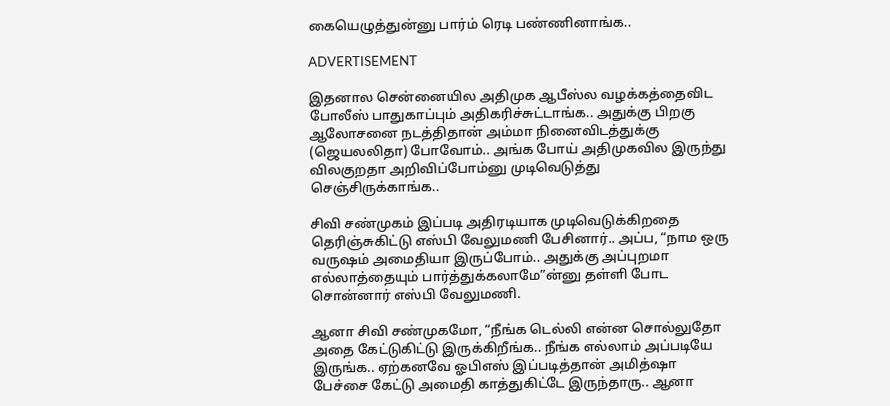கையெழுத்துன்னு பார்ம் ரெடி பண்ணினாங்க..

ADVERTISEMENT

இதனால சென்னையில அதிமுக ஆபீஸ்ல வழக்கத்தைவிட போலீஸ் பாதுகாப்பும் அதிகரிச்சுட்டாங்க.. அதுக்கு பிறகு ஆலோசனை நடத்திதான் அம்மா நினைவிடத்துக்கு (ஜெயலலிதா) போவோம்.. அங்க போய் அதிமுகவில இருந்து விலகுறதா அறிவிப்போம்னு முடிவெடுத்து செஞ்சிருக்காங்க..

சிவி சண்முகம் இப்படி அதிரடியாக முடிவெடுக்கிறதை தெரிஞ்சுகிட்டு எஸ்பி வேலுமணி பேசினார்.. அப்ப, “நாம ஒரு வருஷம் அமைதியா இருப்போம்.. அதுக்கு அப்புறமா எல்லாத்தையும் பார்த்துக்கலாமே”ன்னு தள்ளி போட சொன்னார் எஸ்பி வேலுமணி.

ஆனா சிவி சண்முகமோ, “நீங்க டெல்லி என்ன சொல்லுதோ அதை கேட்டுகிட்டு இருக்கிறீங்க.. நீங்க எல்லாம் அப்படியே இருங்க.. ஏற்கனவே ஓபிஎஸ் இப்படித்தான் அமித்ஷா பேச்சை கேட்டு அமைதி காத்துகிட்டே இருந்தாரு.. ஆனா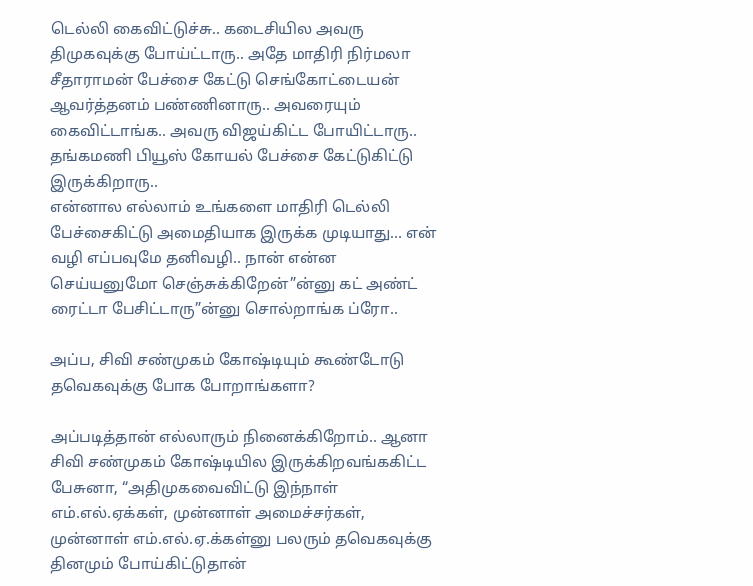டெல்லி கைவிட்டுச்சு.. கடைசியில அவரு திமுகவுக்கு போய்ட்டாரு.. அதே மாதிரி நிர்மலா சீதாராமன் பேச்சை கேட்டு செங்கோட்டையன் ஆவர்த்தனம் பண்ணினாரு.. அவரையும் கைவிட்டாங்க.. அவரு விஜய்கிட்ட போயிட்டாரு.. தங்கமணி பியூஸ் கோயல் பேச்சை கேட்டுகிட்டு இருக்கிறாரு..
என்னால எல்லாம் உங்களை மாதிரி டெல்லி பேச்சைகிட்டு அமைதியாக இருக்க முடியாது… என் வழி எப்பவுமே தனிவழி.. நான் என்ன செய்யனுமோ செஞ்சுக்கிறேன்”ன்னு கட் அண்ட் ரைட்டா பேசிட்டாரு”ன்னு சொல்றாங்க ப்ரோ..

அப்ப, சிவி சண்முகம் கோஷ்டியும் கூண்டோடு தவெகவுக்கு போக போறாங்களா?

அப்படித்தான் எல்லாரும் நினைக்கிறோம்.. ஆனா சிவி சண்முகம் கோஷ்டியில இருக்கிறவங்ககிட்ட பேசுனா, “அதிமுகவைவிட்டு இந்நாள் எம்.எல்.ஏக்கள், முன்னாள் அமைச்சர்கள், முன்னாள் எம்.எல்.ஏ.க்கள்னு பலரும் தவெகவுக்கு தினமும் போய்கிட்டுதான்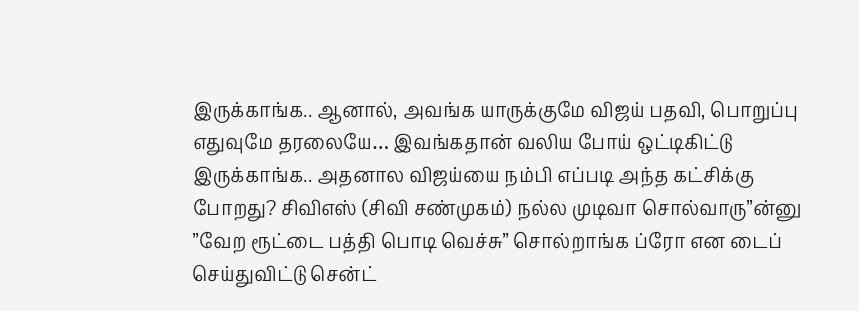இருக்காங்க.. ஆனால், அவங்க யாருக்குமே விஜய் பதவி, பொறுப்பு எதுவுமே தரலையே… இவங்கதான் வலிய போய் ஒட்டிகிட்டு இருக்காங்க.. அதனால விஜய்யை நம்பி எப்படி அந்த கட்சிக்கு போறது? சிவிஎஸ் (சிவி சண்முகம்) நல்ல முடிவா சொல்வாரு”ன்னு ”வேற ரூட்டை பத்தி பொடி வெச்சு” சொல்றாங்க ப்ரோ என டைப் செய்துவிட்டு சென்ட்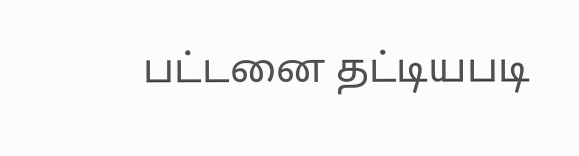பட்டனை தட்டியபடி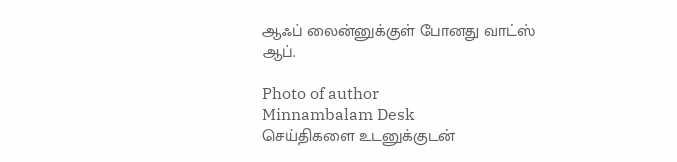ஆஃப் லைன்னுக்குள் போனது வாட்ஸ் ஆப்.

Photo of author
Minnambalam Desk
செய்திகளை உடனுக்குடன்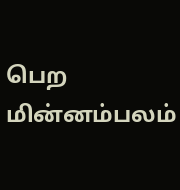பெற மின்னம்பலம்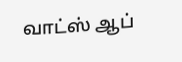வாட்ஸ் ஆப்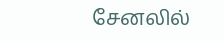சேனலில்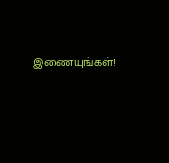இணையுங்கள்!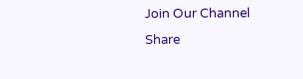Join Our Channel
Share